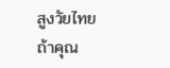สูงวัยไทย
ถ้าคุณ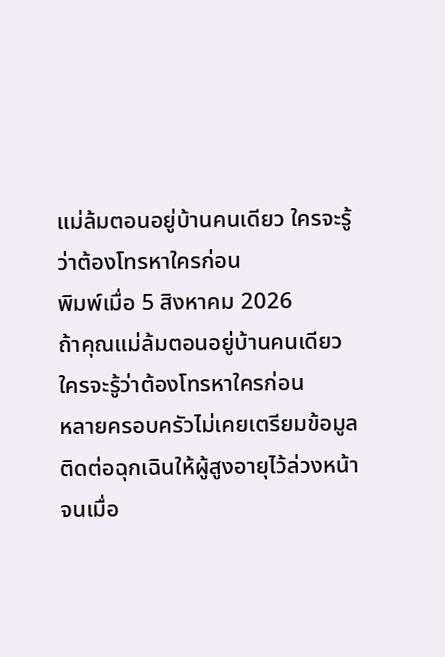แม่ล้มตอนอยู่บ้านคนเดียว ใครจะรู้ว่าต้องโทรหาใครก่อน
พิมพ์เมื่อ 5 สิงหาคม 2026
ถ้าคุณแม่ล้มตอนอยู่บ้านคนเดียว ใครจะรู้ว่าต้องโทรหาใครก่อน
หลายครอบครัวไม่เคยเตรียมข้อมูลติดต่อฉุกเฉินให้ผู้สูงอายุไว้ล่วงหน้า จนเมื่อ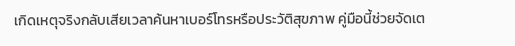เกิดเหตุจริงกลับเสียเวลาค้นหาเบอร์โทรหรือประวัติสุขภาพ คู่มือนี้ช่วยจัดเต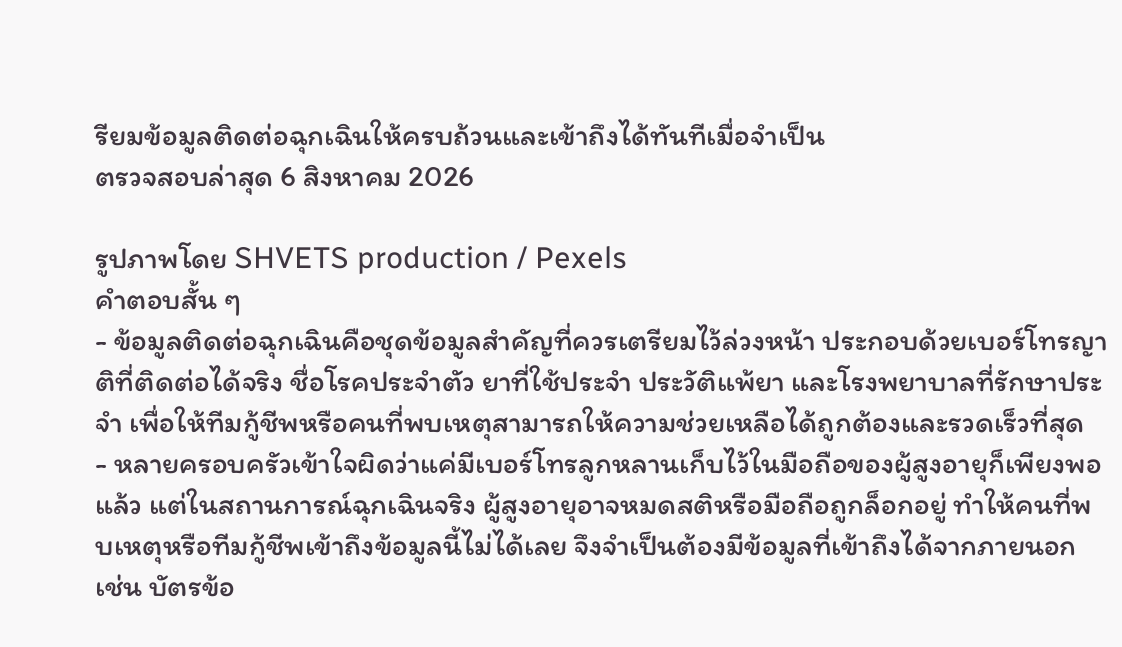รียมข้อมูลติดต่อฉุกเฉินให้ครบถ้วนและเข้าถึงได้ทันทีเมื่อจำเป็น
ตรวจสอบล่าสุด 6 สิงหาคม 2026

รูปภาพโดย SHVETS production / Pexels
คำตอบสั้น ๆ
- ข้อมูลติดต่อฉุกเฉินคือชุดข้อมูลสำคัญที่ควรเตรียมไว้ล่วงหน้า ประกอบด้วยเบอร์โทรญาติที่ติดต่อได้จริง ชื่อโรคประจำตัว ยาที่ใช้ประจำ ประวัติแพ้ยา และโรงพยาบาลที่รักษาประจำ เพื่อให้ทีมกู้ชีพหรือคนที่พบเหตุสามารถให้ความช่วยเหลือได้ถูกต้องและรวดเร็วที่สุด
- หลายครอบครัวเข้าใจผิดว่าแค่มีเบอร์โทรลูกหลานเก็บไว้ในมือถือของผู้สูงอายุก็เพียงพอแล้ว แต่ในสถานการณ์ฉุกเฉินจริง ผู้สูงอายุอาจหมดสติหรือมือถือถูกล็อกอยู่ ทำให้คนที่พบเหตุหรือทีมกู้ชีพเข้าถึงข้อมูลนี้ไม่ได้เลย จึงจำเป็นต้องมีข้อมูลที่เข้าถึงได้จากภายนอก เช่น บัตรข้อ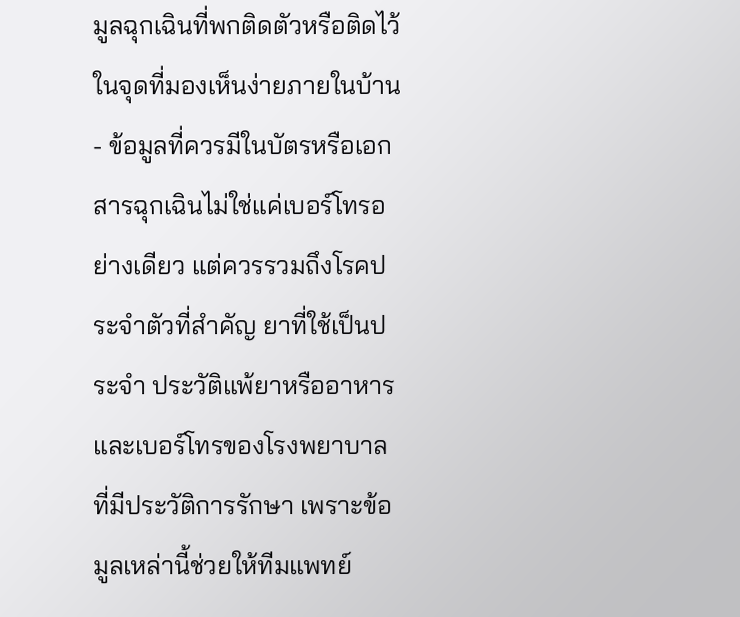มูลฉุกเฉินที่พกติดตัวหรือติดไว้ในจุดที่มองเห็นง่ายภายในบ้าน
- ข้อมูลที่ควรมีในบัตรหรือเอกสารฉุกเฉินไม่ใช่แค่เบอร์โทรอย่างเดียว แต่ควรรวมถึงโรคประจำตัวที่สำคัญ ยาที่ใช้เป็นประจำ ประวัติแพ้ยาหรืออาหาร และเบอร์โทรของโรงพยาบาลที่มีประวัติการรักษา เพราะข้อมูลเหล่านี้ช่วยให้ทีมแพทย์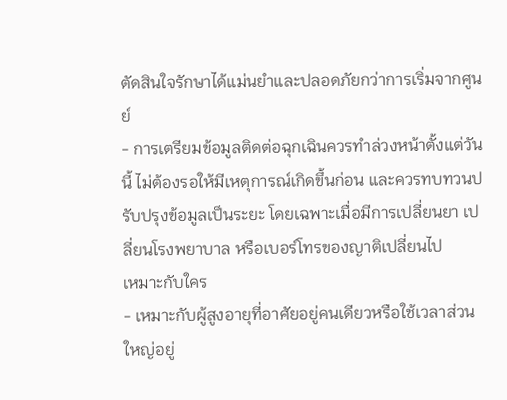ตัดสินใจรักษาได้แม่นยำและปลอดภัยกว่าการเริ่มจากศูนย์
- การเตรียมข้อมูลติดต่อฉุกเฉินควรทำล่วงหน้าตั้งแต่วันนี้ ไม่ต้องรอให้มีเหตุการณ์เกิดขึ้นก่อน และควรทบทวนปรับปรุงข้อมูลเป็นระยะ โดยเฉพาะเมื่อมีการเปลี่ยนยา เปลี่ยนโรงพยาบาล หรือเบอร์โทรของญาติเปลี่ยนไป
เหมาะกับใคร
- เหมาะกับผู้สูงอายุที่อาศัยอยู่คนเดียวหรือใช้เวลาส่วนใหญ่อยู่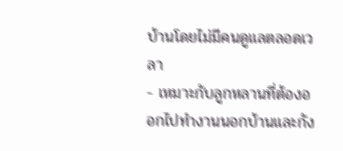บ้านโดยไม่มีคนดูแลตลอดเวลา
- เหมาะกับลูกหลานที่ต้องออกไปทำงานนอกบ้านและกัง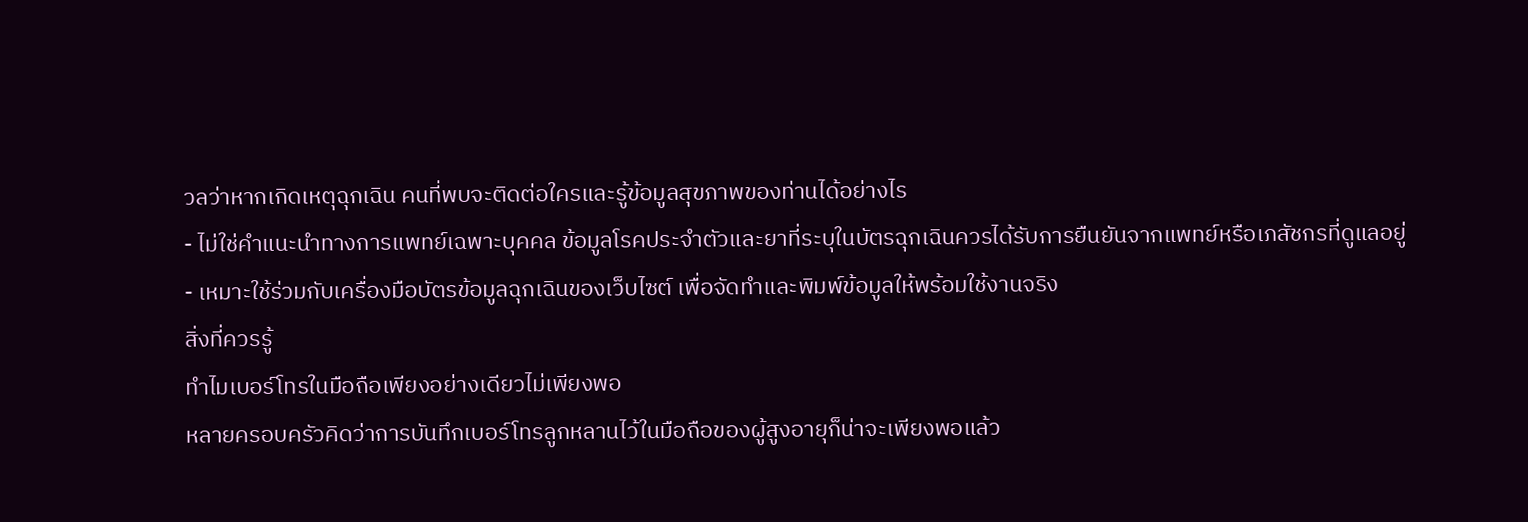วลว่าหากเกิดเหตุฉุกเฉิน คนที่พบจะติดต่อใครและรู้ข้อมูลสุขภาพของท่านได้อย่างไร
- ไม่ใช่คำแนะนำทางการแพทย์เฉพาะบุคคล ข้อมูลโรคประจำตัวและยาที่ระบุในบัตรฉุกเฉินควรได้รับการยืนยันจากแพทย์หรือเภสัชกรที่ดูแลอยู่
- เหมาะใช้ร่วมกับเครื่องมือบัตรข้อมูลฉุกเฉินของเว็บไซต์ เพื่อจัดทำและพิมพ์ข้อมูลให้พร้อมใช้งานจริง
สิ่งที่ควรรู้
ทำไมเบอร์โทรในมือถือเพียงอย่างเดียวไม่เพียงพอ
หลายครอบครัวคิดว่าการบันทึกเบอร์โทรลูกหลานไว้ในมือถือของผู้สูงอายุก็น่าจะเพียงพอแล้ว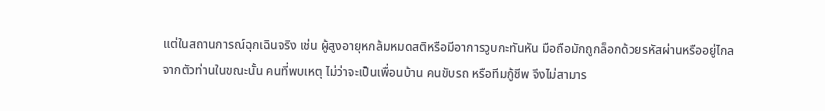แต่ในสถานการณ์ฉุกเฉินจริง เช่น ผู้สูงอายุหกล้มหมดสติหรือมีอาการวูบกะทันหัน มือถือมักถูกล็อกด้วยรหัสผ่านหรืออยู่ไกลจากตัวท่านในขณะนั้น คนที่พบเหตุ ไม่ว่าจะเป็นเพื่อนบ้าน คนขับรถ หรือทีมกู้ชีพ จึงไม่สามาร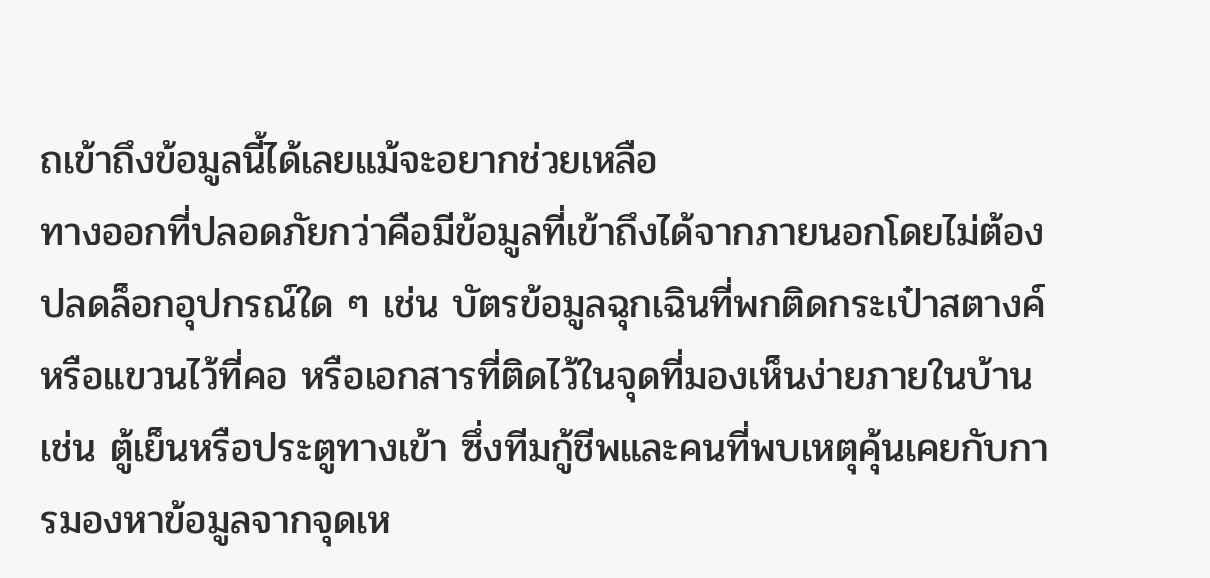ถเข้าถึงข้อมูลนี้ได้เลยแม้จะอยากช่วยเหลือ
ทางออกที่ปลอดภัยกว่าคือมีข้อมูลที่เข้าถึงได้จากภายนอกโดยไม่ต้องปลดล็อกอุปกรณ์ใด ๆ เช่น บัตรข้อมูลฉุกเฉินที่พกติดกระเป๋าสตางค์หรือแขวนไว้ที่คอ หรือเอกสารที่ติดไว้ในจุดที่มองเห็นง่ายภายในบ้าน เช่น ตู้เย็นหรือประตูทางเข้า ซึ่งทีมกู้ชีพและคนที่พบเหตุคุ้นเคยกับการมองหาข้อมูลจากจุดเห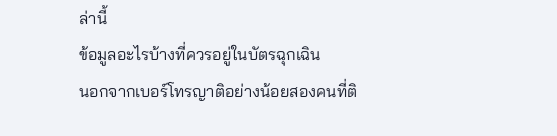ล่านี้
ข้อมูลอะไรบ้างที่ควรอยู่ในบัตรฉุกเฉิน
นอกจากเบอร์โทรญาติอย่างน้อยสองคนที่ติ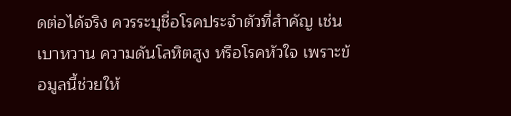ดต่อได้จริง ควรระบุชื่อโรคประจำตัวที่สำคัญ เช่น เบาหวาน ความดันโลหิตสูง หรือโรคหัวใจ เพราะข้อมูลนี้ช่วยให้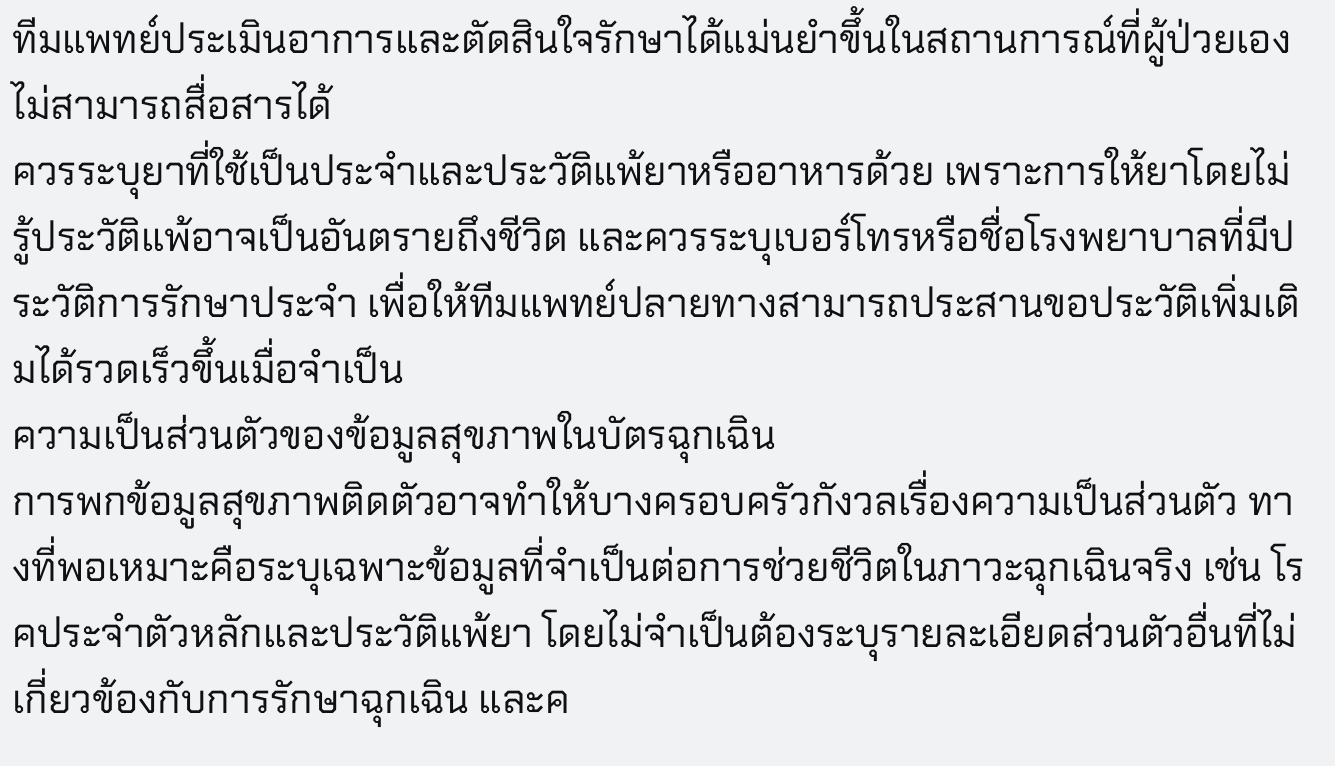ทีมแพทย์ประเมินอาการและตัดสินใจรักษาได้แม่นยำขึ้นในสถานการณ์ที่ผู้ป่วยเองไม่สามารถสื่อสารได้
ควรระบุยาที่ใช้เป็นประจำและประวัติแพ้ยาหรืออาหารด้วย เพราะการให้ยาโดยไม่รู้ประวัติแพ้อาจเป็นอันตรายถึงชีวิต และควรระบุเบอร์โทรหรือชื่อโรงพยาบาลที่มีประวัติการรักษาประจำ เพื่อให้ทีมแพทย์ปลายทางสามารถประสานขอประวัติเพิ่มเติมได้รวดเร็วขึ้นเมื่อจำเป็น
ความเป็นส่วนตัวของข้อมูลสุขภาพในบัตรฉุกเฉิน
การพกข้อมูลสุขภาพติดตัวอาจทำให้บางครอบครัวกังวลเรื่องความเป็นส่วนตัว ทางที่พอเหมาะคือระบุเฉพาะข้อมูลที่จำเป็นต่อการช่วยชีวิตในภาวะฉุกเฉินจริง เช่น โรคประจำตัวหลักและประวัติแพ้ยา โดยไม่จำเป็นต้องระบุรายละเอียดส่วนตัวอื่นที่ไม่เกี่ยวข้องกับการรักษาฉุกเฉิน และค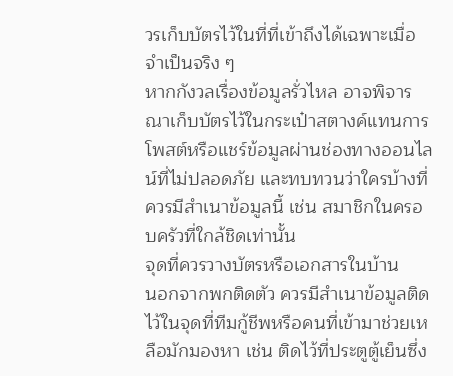วรเก็บบัตรไว้ในที่ที่เข้าถึงได้เฉพาะเมื่อจำเป็นจริง ๆ
หากกังวลเรื่องข้อมูลรั่วไหล อาจพิจารณาเก็บบัตรไว้ในกระเป๋าสตางค์แทนการโพสต์หรือแชร์ข้อมูลผ่านช่องทางออนไลน์ที่ไม่ปลอดภัย และทบทวนว่าใครบ้างที่ควรมีสำเนาข้อมูลนี้ เช่น สมาชิกในครอบครัวที่ใกล้ชิดเท่านั้น
จุดที่ควรวางบัตรหรือเอกสารในบ้าน
นอกจากพกติดตัว ควรมีสำเนาข้อมูลติดไว้ในจุดที่ทีมกู้ชีพหรือคนที่เข้ามาช่วยเหลือมักมองหา เช่น ติดไว้ที่ประตูตู้เย็นซึ่ง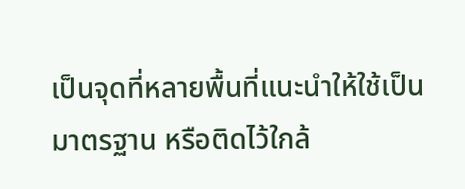เป็นจุดที่หลายพื้นที่แนะนำให้ใช้เป็นมาตรฐาน หรือติดไว้ใกล้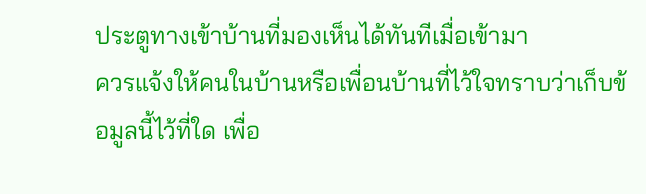ประตูทางเข้าบ้านที่มองเห็นได้ทันทีเมื่อเข้ามา
ควรแจ้งให้คนในบ้านหรือเพื่อนบ้านที่ไว้ใจทราบว่าเก็บข้อมูลนี้ไว้ที่ใด เพื่อ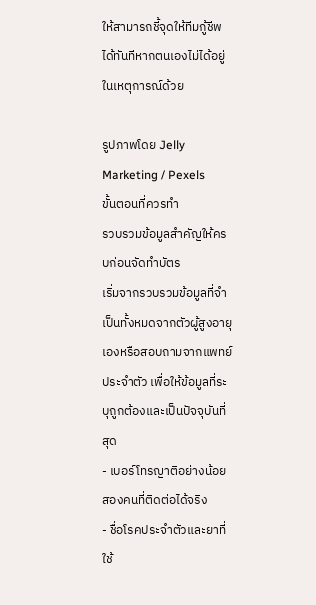ให้สามารถชี้จุดให้ทีมกู้ชีพได้ทันทีหากตนเองไม่ได้อยู่ในเหตุการณ์ด้วย

รูปภาพโดย Jelly Marketing / Pexels
ขั้นตอนที่ควรทำ
รวบรวมข้อมูลสำคัญให้ครบก่อนจัดทำบัตร
เริ่มจากรวบรวมข้อมูลที่จำเป็นทั้งหมดจากตัวผู้สูงอายุเองหรือสอบถามจากแพทย์ประจำตัว เพื่อให้ข้อมูลที่ระบุถูกต้องและเป็นปัจจุบันที่สุด
- เบอร์โทรญาติอย่างน้อยสองคนที่ติดต่อได้จริง
- ชื่อโรคประจำตัวและยาที่ใช้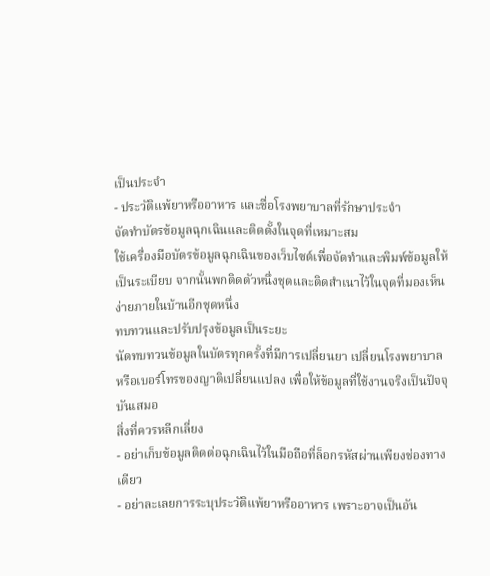เป็นประจำ
- ประวัติแพ้ยาหรืออาหาร และชื่อโรงพยาบาลที่รักษาประจำ
จัดทำบัตรข้อมูลฉุกเฉินและติดตั้งในจุดที่เหมาะสม
ใช้เครื่องมือบัตรข้อมูลฉุกเฉินของเว็บไซต์เพื่อจัดทำและพิมพ์ข้อมูลให้เป็นระเบียบ จากนั้นพกติดตัวหนึ่งชุดและติดสำเนาไว้ในจุดที่มองเห็นง่ายภายในบ้านอีกชุดหนึ่ง
ทบทวนและปรับปรุงข้อมูลเป็นระยะ
นัดทบทวนข้อมูลในบัตรทุกครั้งที่มีการเปลี่ยนยา เปลี่ยนโรงพยาบาล หรือเบอร์โทรของญาติเปลี่ยนแปลง เพื่อให้ข้อมูลที่ใช้งานจริงเป็นปัจจุบันเสมอ
สิ่งที่ควรหลีกเลี่ยง
- อย่าเก็บข้อมูลติดต่อฉุกเฉินไว้ในมือถือที่ล็อกรหัสผ่านเพียงช่องทางเดียว
- อย่าละเลยการระบุประวัติแพ้ยาหรืออาหาร เพราะอาจเป็นอัน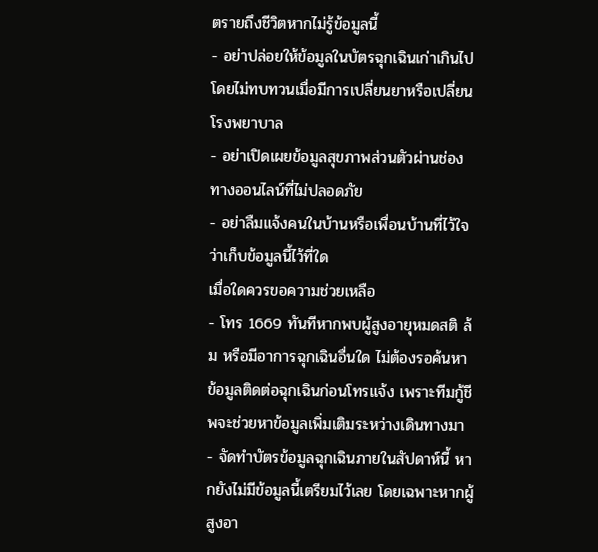ตรายถึงชีวิตหากไม่รู้ข้อมูลนี้
- อย่าปล่อยให้ข้อมูลในบัตรฉุกเฉินเก่าเกินไปโดยไม่ทบทวนเมื่อมีการเปลี่ยนยาหรือเปลี่ยนโรงพยาบาล
- อย่าเปิดเผยข้อมูลสุขภาพส่วนตัวผ่านช่องทางออนไลน์ที่ไม่ปลอดภัย
- อย่าลืมแจ้งคนในบ้านหรือเพื่อนบ้านที่ไว้ใจว่าเก็บข้อมูลนี้ไว้ที่ใด
เมื่อใดควรขอความช่วยเหลือ
- โทร 1669 ทันทีหากพบผู้สูงอายุหมดสติ ล้ม หรือมีอาการฉุกเฉินอื่นใด ไม่ต้องรอค้นหาข้อมูลติดต่อฉุกเฉินก่อนโทรแจ้ง เพราะทีมกู้ชีพจะช่วยหาข้อมูลเพิ่มเติมระหว่างเดินทางมา
- จัดทำบัตรข้อมูลฉุกเฉินภายในสัปดาห์นี้ หากยังไม่มีข้อมูลนี้เตรียมไว้เลย โดยเฉพาะหากผู้สูงอา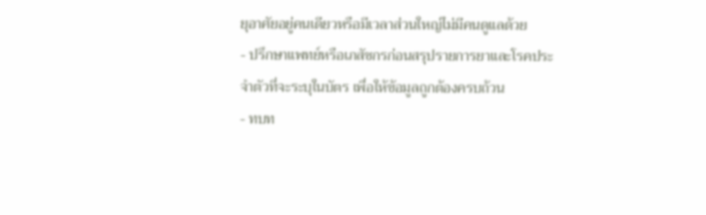ยุอาศัยอยู่คนเดียวหรือมีเวลาส่วนใหญ่ไม่มีคนดูแลด้วย
- ปรึกษาแพทย์หรือเภสัชกรก่อนสรุปรายการยาและโรคประจำตัวที่จะระบุในบัตร เพื่อให้ข้อมูลถูกต้องครบถ้วน
- ทบท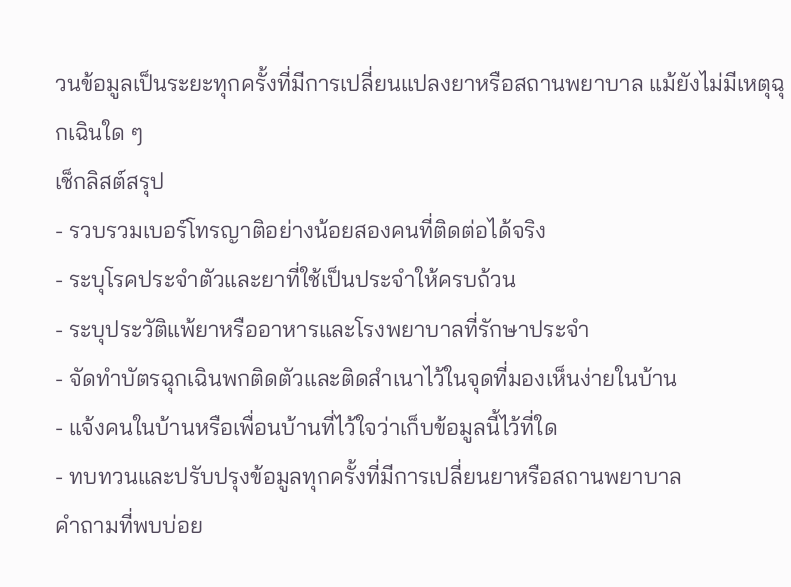วนข้อมูลเป็นระยะทุกครั้งที่มีการเปลี่ยนแปลงยาหรือสถานพยาบาล แม้ยังไม่มีเหตุฉุกเฉินใด ๆ
เช็กลิสต์สรุป
- รวบรวมเบอร์โทรญาติอย่างน้อยสองคนที่ติดต่อได้จริง
- ระบุโรคประจำตัวและยาที่ใช้เป็นประจำให้ครบถ้วน
- ระบุประวัติแพ้ยาหรืออาหารและโรงพยาบาลที่รักษาประจำ
- จัดทำบัตรฉุกเฉินพกติดตัวและติดสำเนาไว้ในจุดที่มองเห็นง่ายในบ้าน
- แจ้งคนในบ้านหรือเพื่อนบ้านที่ไว้ใจว่าเก็บข้อมูลนี้ไว้ที่ใด
- ทบทวนและปรับปรุงข้อมูลทุกครั้งที่มีการเปลี่ยนยาหรือสถานพยาบาล
คำถามที่พบบ่อย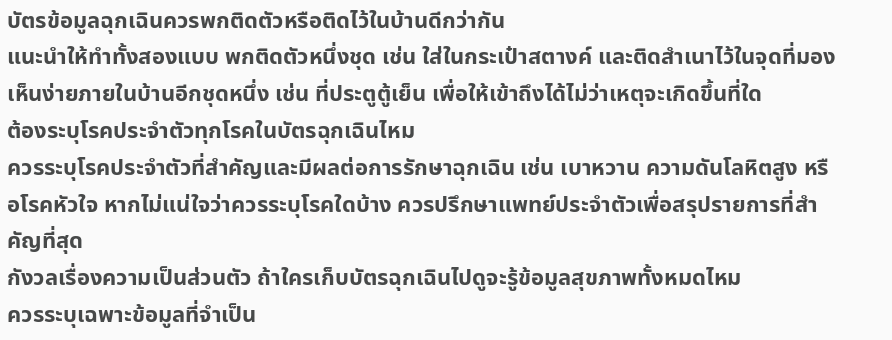บัตรข้อมูลฉุกเฉินควรพกติดตัวหรือติดไว้ในบ้านดีกว่ากัน
แนะนำให้ทำทั้งสองแบบ พกติดตัวหนึ่งชุด เช่น ใส่ในกระเป๋าสตางค์ และติดสำเนาไว้ในจุดที่มองเห็นง่ายภายในบ้านอีกชุดหนึ่ง เช่น ที่ประตูตู้เย็น เพื่อให้เข้าถึงได้ไม่ว่าเหตุจะเกิดขึ้นที่ใด
ต้องระบุโรคประจำตัวทุกโรคในบัตรฉุกเฉินไหม
ควรระบุโรคประจำตัวที่สำคัญและมีผลต่อการรักษาฉุกเฉิน เช่น เบาหวาน ความดันโลหิตสูง หรือโรคหัวใจ หากไม่แน่ใจว่าควรระบุโรคใดบ้าง ควรปรึกษาแพทย์ประจำตัวเพื่อสรุปรายการที่สำคัญที่สุด
กังวลเรื่องความเป็นส่วนตัว ถ้าใครเก็บบัตรฉุกเฉินไปดูจะรู้ข้อมูลสุขภาพทั้งหมดไหม
ควรระบุเฉพาะข้อมูลที่จำเป็น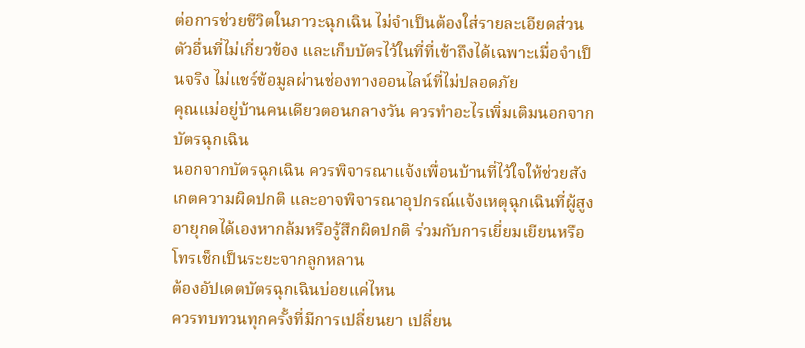ต่อการช่วยชีวิตในภาวะฉุกเฉิน ไม่จำเป็นต้องใส่รายละเอียดส่วนตัวอื่นที่ไม่เกี่ยวข้อง และเก็บบัตรไว้ในที่ที่เข้าถึงได้เฉพาะเมื่อจำเป็นจริง ไม่แชร์ข้อมูลผ่านช่องทางออนไลน์ที่ไม่ปลอดภัย
คุณแม่อยู่บ้านคนเดียวตอนกลางวัน ควรทำอะไรเพิ่มเติมนอกจากบัตรฉุกเฉิน
นอกจากบัตรฉุกเฉิน ควรพิจารณาแจ้งเพื่อนบ้านที่ไว้ใจให้ช่วยสังเกตความผิดปกติ และอาจพิจารณาอุปกรณ์แจ้งเหตุฉุกเฉินที่ผู้สูงอายุกดได้เองหากล้มหรือรู้สึกผิดปกติ ร่วมกับการเยี่ยมเยียนหรือโทรเช็กเป็นระยะจากลูกหลาน
ต้องอัปเดตบัตรฉุกเฉินบ่อยแค่ไหน
ควรทบทวนทุกครั้งที่มีการเปลี่ยนยา เปลี่ยน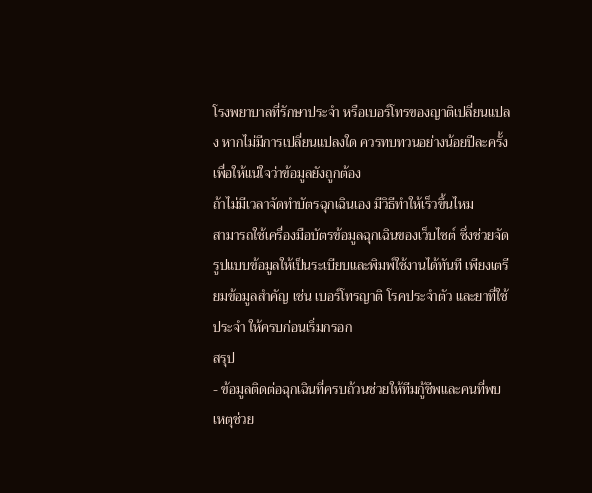โรงพยาบาลที่รักษาประจำ หรือเบอร์โทรของญาติเปลี่ยนแปลง หากไม่มีการเปลี่ยนแปลงใด ควรทบทวนอย่างน้อยปีละครั้งเพื่อให้แน่ใจว่าข้อมูลยังถูกต้อง
ถ้าไม่มีเวลาจัดทำบัตรฉุกเฉินเอง มีวิธีทำให้เร็วขึ้นไหม
สามารถใช้เครื่องมือบัตรข้อมูลฉุกเฉินของเว็บไซต์ ซึ่งช่วยจัดรูปแบบข้อมูลให้เป็นระเบียบและพิมพ์ใช้งานได้ทันที เพียงเตรียมข้อมูลสำคัญ เช่น เบอร์โทรญาติ โรคประจำตัว และยาที่ใช้ประจำ ให้ครบก่อนเริ่มกรอก
สรุป
- ข้อมูลติดต่อฉุกเฉินที่ครบถ้วนช่วยให้ทีมกู้ชีพและคนที่พบเหตุช่วย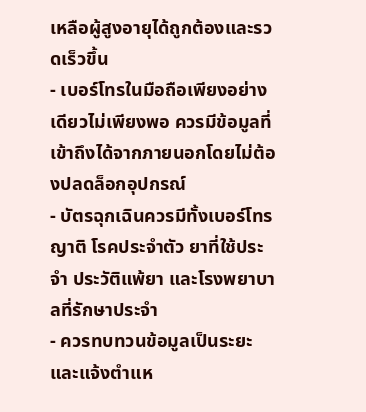เหลือผู้สูงอายุได้ถูกต้องและรวดเร็วขึ้น
- เบอร์โทรในมือถือเพียงอย่างเดียวไม่เพียงพอ ควรมีข้อมูลที่เข้าถึงได้จากภายนอกโดยไม่ต้องปลดล็อกอุปกรณ์
- บัตรฉุกเฉินควรมีทั้งเบอร์โทรญาติ โรคประจำตัว ยาที่ใช้ประจำ ประวัติแพ้ยา และโรงพยาบาลที่รักษาประจำ
- ควรทบทวนข้อมูลเป็นระยะและแจ้งตำแห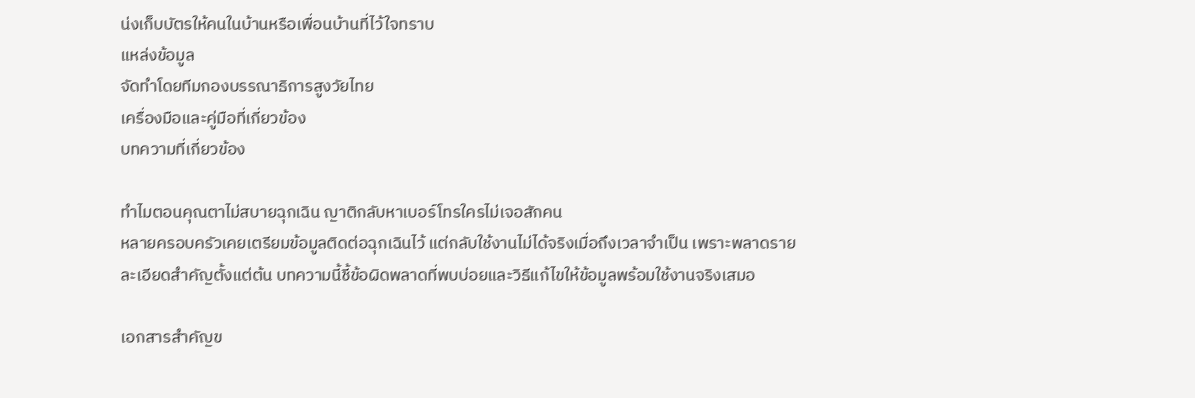น่งเก็บบัตรให้คนในบ้านหรือเพื่อนบ้านที่ไว้ใจทราบ
แหล่งข้อมูล
จัดทำโดยทีมกองบรรณาธิการสูงวัยไทย
เครื่องมือและคู่มือที่เกี่ยวข้อง
บทความที่เกี่ยวข้อง

ทำไมตอนคุณตาไม่สบายฉุกเฉิน ญาติกลับหาเบอร์โทรใครไม่เจอสักคน
หลายครอบครัวเคยเตรียมข้อมูลติดต่อฉุกเฉินไว้ แต่กลับใช้งานไม่ได้จริงเมื่อถึงเวลาจำเป็น เพราะพลาดรายละเอียดสำคัญตั้งแต่ต้น บทความนี้ชี้ข้อผิดพลาดที่พบบ่อยและวิธีแก้ไขให้ข้อมูลพร้อมใช้งานจริงเสมอ

เอกสารสำคัญข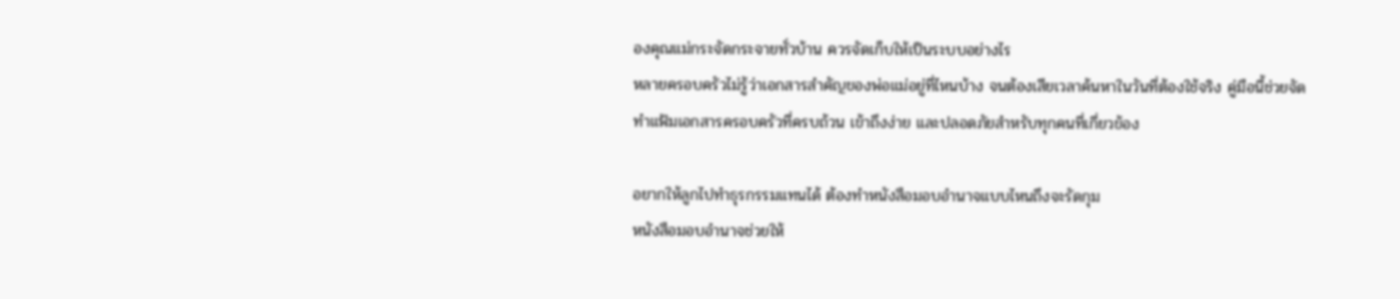องคุณแม่กระจัดกระจายทั่วบ้าน ควรจัดเก็บให้เป็นระบบอย่างไร
หลายครอบครัวไม่รู้ว่าเอกสารสำคัญของพ่อแม่อยู่ที่ไหนบ้าง จนต้องเสียเวลาค้นหาในวันที่ต้องใช้จริง คู่มือนี้ช่วยจัดทำแฟ้มเอกสารครอบครัวที่ครบถ้วน เข้าถึงง่าย และปลอดภัยสำหรับทุกคนที่เกี่ยวข้อง

อยากให้ลูกไปทำธุรกรรมแทนได้ ต้องทำหนังสือมอบอำนาจแบบไหนถึงจะรัดกุม
หนังสือมอบอำนาจช่วยให้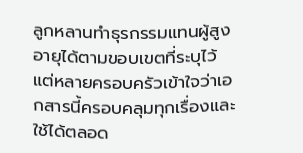ลูกหลานทำธุรกรรมแทนผู้สูงอายุได้ตามขอบเขตที่ระบุไว้ แต่หลายครอบครัวเข้าใจว่าเอกสารนี้ครอบคลุมทุกเรื่องและใช้ได้ตลอด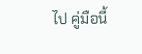ไป คู่มือนี้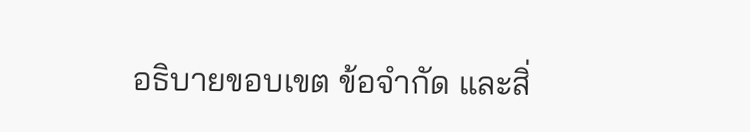อธิบายขอบเขต ข้อจำกัด และสิ่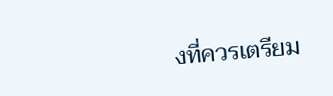งที่ควรเตรียม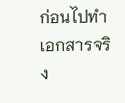ก่อนไปทำเอกสารจริง